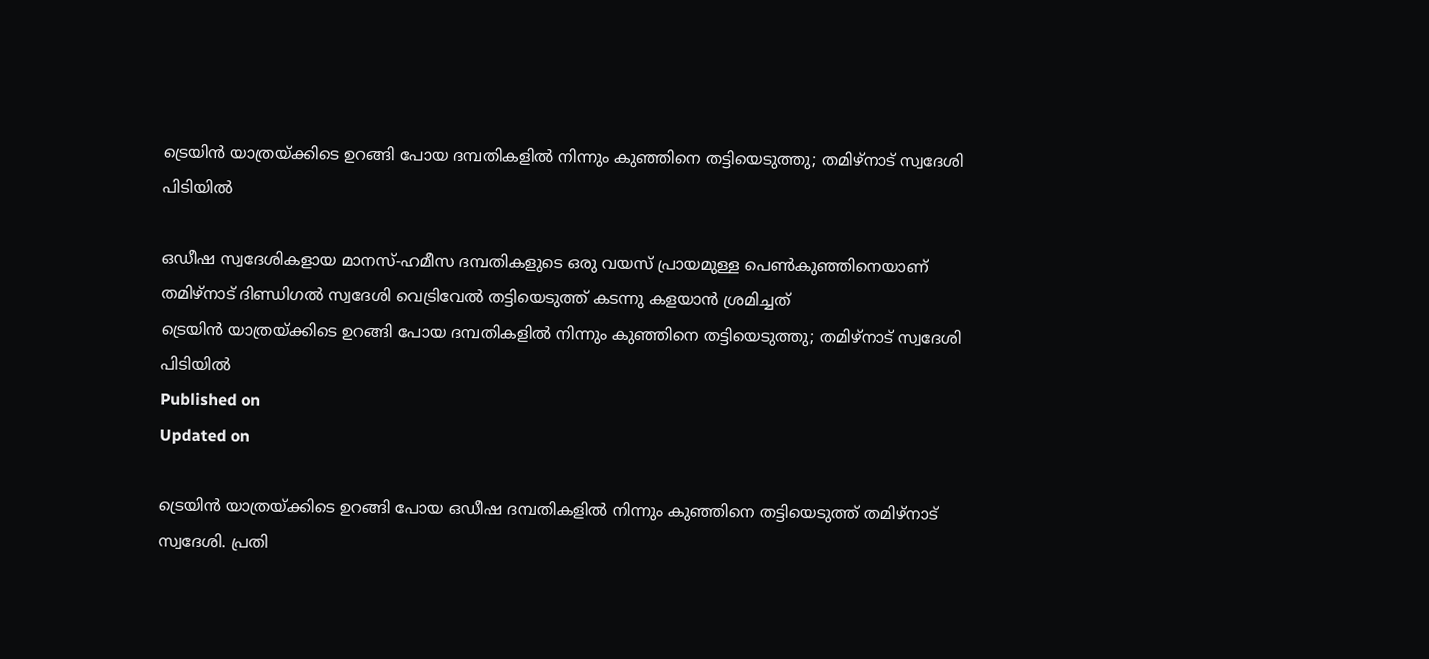ട്രെയിൻ യാത്രയ്ക്കിടെ ഉറങ്ങി പോയ ദമ്പതികളിൽ നിന്നും കുഞ്ഞിനെ തട്ടിയെടുത്തു; തമിഴ്‌നാട് സ്വദേശി പിടിയിൽ

ഒഡീഷ സ്വദേശികളായ മാനസ്-ഹമീസ ദമ്പതികളുടെ ഒരു വയസ് പ്രായമുള്ള പെൺകുഞ്ഞിനെയാണ് തമിഴ്നാട് ദിണ്ഡിഗൽ സ്വദേശി വെട്രിവേൽ തട്ടിയെടുത്ത് കടന്നു കളയാൻ ശ്രമിച്ചത്
ട്രെയിൻ യാത്രയ്ക്കിടെ ഉറങ്ങി പോയ ദമ്പതികളിൽ നിന്നും കുഞ്ഞിനെ തട്ടിയെടുത്തു; തമിഴ്‌നാട് സ്വദേശി പിടിയിൽ
Published on
Updated on

ട്രെയിൻ യാത്രയ്ക്കിടെ ഉറങ്ങി പോയ ഒഡീഷ ദമ്പതികളിൽ നിന്നും കുഞ്ഞിനെ തട്ടിയെടുത്ത് തമിഴ്നാട് സ്വദേശി. പ്രതി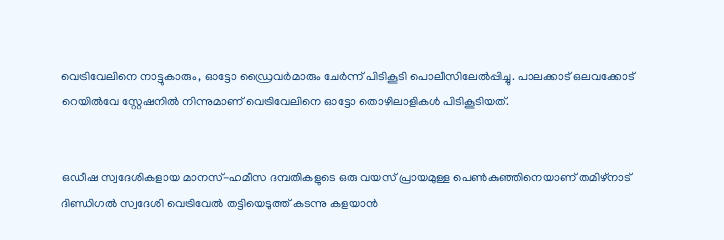വെട്രിവേലിനെ നാട്ടുകാരും, ഓട്ടോ ഡ്രൈവർമാരും ചേർന്ന് പിടികൂടി പൊലീസിലേൽപ്പിച്ചു. പാലക്കാട് ഒലവക്കോട് റെയിൽവേ സ്റ്റേഷനിൽ നിന്നുമാണ് വെട്രിവേലിനെ ഓട്ടോ തൊഴിലാളികൾ പിടികൂടിയത്.


ഒഡീഷ സ്വദേശികളായ മാനസ്-ഹമീസ ദമ്പതികളുടെ ഒരു വയസ് പ്രായമുള്ള പെൺകുഞ്ഞിനെയാണ് തമിഴ്നാട് ദിണ്ഡിഗൽ സ്വദേശി വെട്രിവേൽ തട്ടിയെടുത്ത് കടന്നു കളയാൻ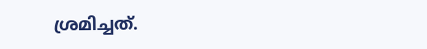ശ്രമിച്ചത്.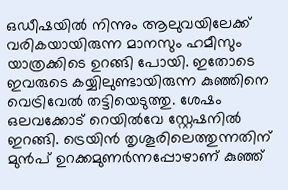ഒഡീഷയിൽ നിന്നും ആലുവയിലേക്ക് വരികയായിരുന്ന മാനസും ഹമീസും യാത്രക്കിടെ ഉറങ്ങി പോയി. ഇതോടെ ഇവരുടെ കയ്യിലുണ്ടായിരുന്ന കുഞ്ഞിനെ വെട്രിവേൽ തട്ടിയെടുത്തു. ശേഷം ഒലവക്കോട് റെയിൽവേ സ്റ്റേഷനിൽ ഇറങ്ങി. ട്രെയിൻ തൃശൂരിലെത്തുന്നതിന് മുൻപ് ഉറക്കമുണർന്നപ്പോഴാണ് കുഞ്ഞ്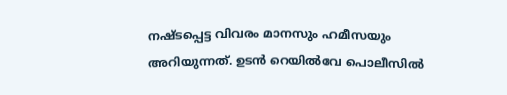നഷ്ടപ്പെട്ട വിവരം മാനസും ഹമീസയും അറിയുന്നത്. ഉടൻ റെയിൽവേ പൊലീസിൽ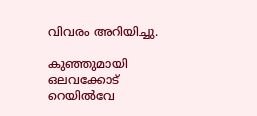വിവരം അറിയിച്ചു.

കുഞ്ഞുമായി ഒലവക്കോട് റെയിൽവേ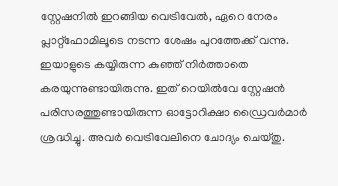സ്റ്റേഷനിൽ ഇറങ്ങിയ വെട്രിവേൽ, ഏറെ നേരം പ്ലാറ്റ്ഫോമിലൂടെ നടന്ന ശേഷം പുറത്തേക്ക് വന്നു. ഇയാളുടെ കയ്യിരുന്ന കുഞ്ഞ് നിർത്താതെ കരയുന്നുണ്ടായിരുന്നു. ഇത് റെയിൽവേ സ്റ്റേഷൻ പരിസരത്തുണ്ടായിരുന്ന ഓട്ടോറിക്ഷാ ഡ്രൈവർമാർ ശ്രദ്ധിച്ചു. അവർ വെട്രിവേലിനെ ചോദ്യം ചെയ്തു.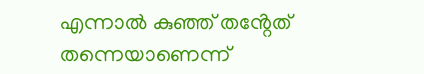എന്നാൽ കുഞ്ഞ് തൻ്റേത് തന്നെയാണെന്ന്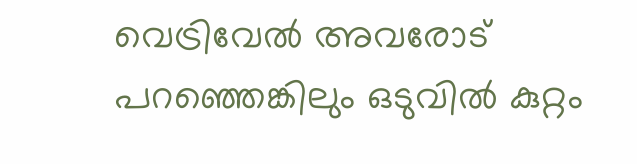വെട്രിവേൽ അവരോട് പറഞ്ഞെങ്കിലും ഒടുവിൽ കുറ്റം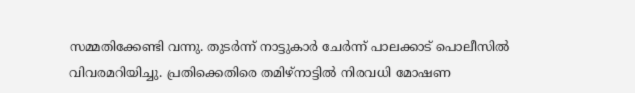സമ്മതിക്കേണ്ടി വന്നു. തുടർന്ന് നാട്ടുകാർ ചേർന്ന് പാലക്കാട് പൊലീസിൽ വിവരമറിയിച്ചു. പ്രതിക്കെതിരെ തമിഴ്നാട്ടിൽ നിരവധി മോഷണ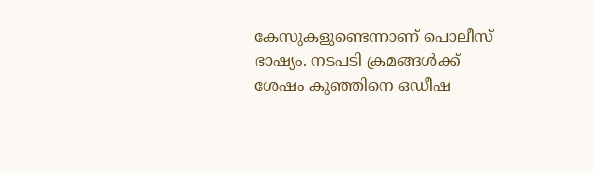കേസുകളുണ്ടെന്നാണ് പൊലീസ് ഭാഷ്യം. നടപടി ക്രമങ്ങൾക്ക് ശേഷം കുഞ്ഞിനെ ഒഡീഷ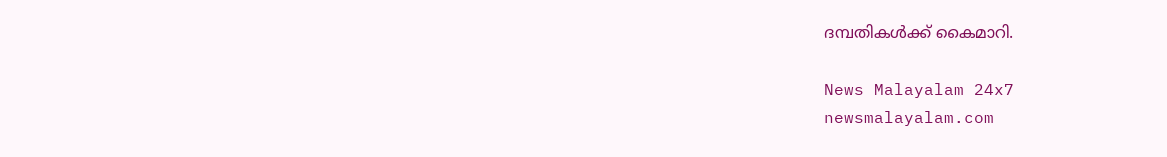ദമ്പതികൾക്ക് കൈമാറി.

News Malayalam 24x7
newsmalayalam.com